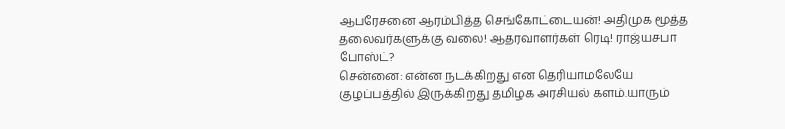ஆபரேசனை ஆரம்பித்த செங்கோட்டையன்! அதிமுக மூத்த தலைவர்களுக்கு வலை! ஆதரவாளர்கள் ரெடி! ராஜ்யசபா போஸ்ட்?
சென்னை: என்ன நடக்கிறது என தெரியாமலேயே குழப்பத்தில் இருக்கிறது தமிழக அரசியல் களம்.யாரும்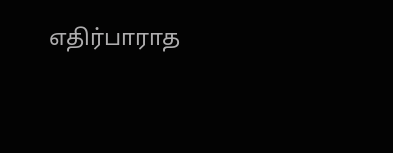எதிர்பாராத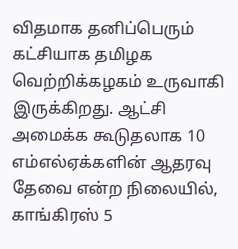விதமாக தனிப்பெரும் கட்சியாக தமிழக வெற்றிக்கழகம் உருவாகி இருக்கிறது. ஆட்சி அமைக்க கூடுதலாக 10 எம்எல்ஏக்களின் ஆதரவு தேவை என்ற நிலையில், காங்கிரஸ் 5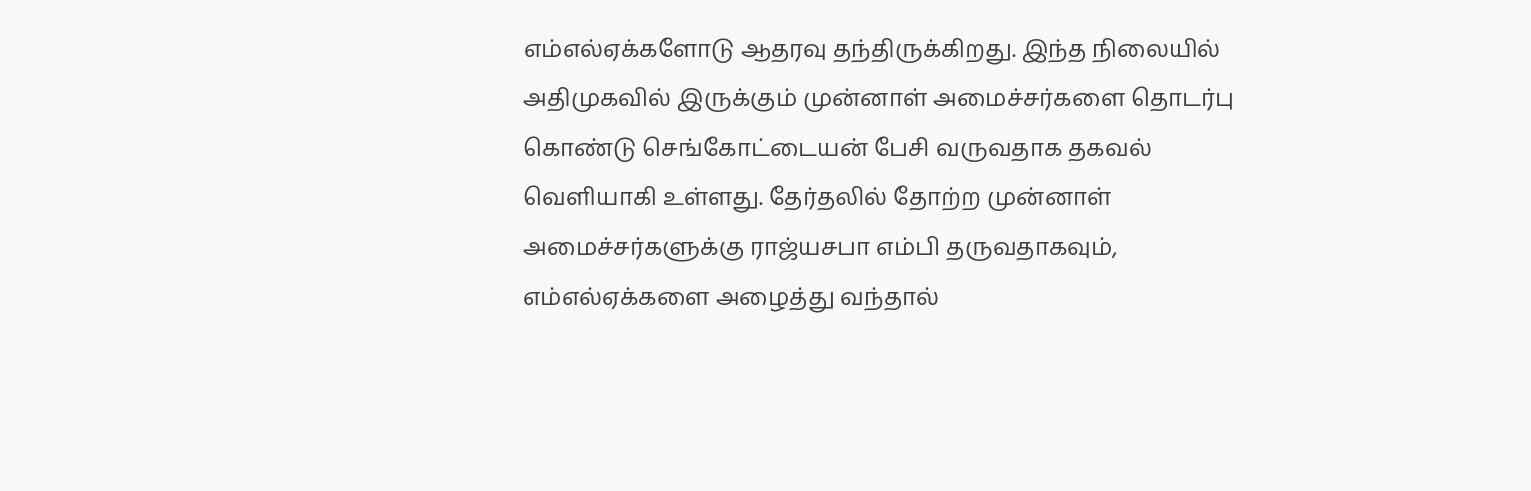எம்எல்ஏக்களோடு ஆதரவு தந்திருக்கிறது. இந்த நிலையில் அதிமுகவில் இருக்கும் முன்னாள் அமைச்சர்களை தொடர்பு கொண்டு செங்கோட்டையன் பேசி வருவதாக தகவல் வெளியாகி உள்ளது. தேர்தலில் தோற்ற முன்னாள் அமைச்சர்களுக்கு ராஜ்யசபா எம்பி தருவதாகவும், எம்எல்ஏக்களை அழைத்து வந்தால்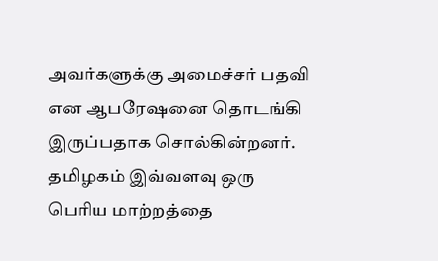அவர்களுக்கு அமைச்சர் பதவி என ஆபரேஷனை தொடங்கி இருப்பதாக சொல்கின்றனர்.
தமிழகம் இவ்வளவு ஒரு பெரிய மாற்றத்தை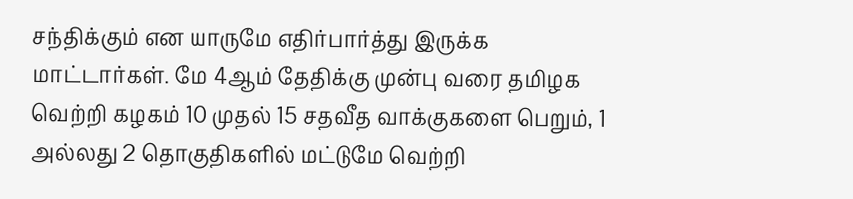சந்திக்கும் என யாருமே எதிர்பார்த்து இருக்க மாட்டார்கள். மே 4ஆம் தேதிக்கு முன்பு வரை தமிழக வெற்றி கழகம் 10 முதல் 15 சதவீத வாக்குகளை பெறும், 1 அல்லது 2 தொகுதிகளில் மட்டுமே வெற்றி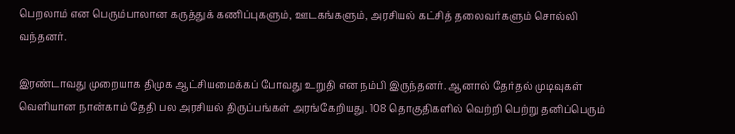பெறலாம் என பெரும்பாலான கருத்துக் கணிப்புகளும், ஊடகங்களும், அரசியல் கட்சித் தலைவர்களும் சொல்லி வந்தனர்.

இரண்டாவது முறையாக திமுக ஆட்சியமைக்கப் போவது உறுதி என நம்பி இருந்தனர். ஆனால் தேர்தல் முடிவுகள் வெளியான நான்காம் தேதி பல அரசியல் திருப்பங்கள் அரங்கேறியது. 108 தொகுதிகளில் வெற்றி பெற்று தனிப்பெரும்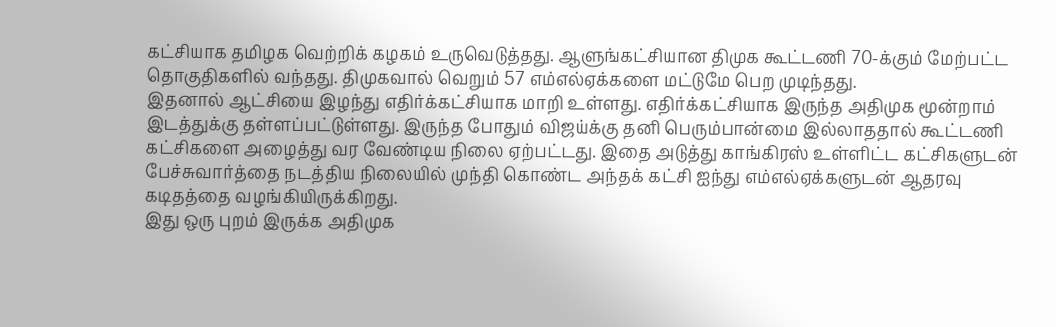கட்சியாக தமிழக வெற்றிக் கழகம் உருவெடுத்தது. ஆளுங்கட்சியான திமுக கூட்டணி 70-க்கும் மேற்பட்ட தொகுதிகளில் வந்தது. திமுகவால் வெறும் 57 எம்எல்ஏக்களை மட்டுமே பெற முடிந்தது.
இதனால் ஆட்சியை இழந்து எதிர்க்கட்சியாக மாறி உள்ளது. எதிர்க்கட்சியாக இருந்த அதிமுக மூன்றாம் இடத்துக்கு தள்ளப்பட்டுள்ளது. இருந்த போதும் விஜய்க்கு தனி பெரும்பான்மை இல்லாததால் கூட்டணி கட்சிகளை அழைத்து வர வேண்டிய நிலை ஏற்பட்டது. இதை அடுத்து காங்கிரஸ் உள்ளிட்ட கட்சிகளுடன் பேச்சுவார்த்தை நடத்திய நிலையில் முந்தி கொண்ட அந்தக் கட்சி ஐந்து எம்எல்ஏக்களுடன் ஆதரவு கடிதத்தை வழங்கியிருக்கிறது.
இது ஒரு புறம் இருக்க அதிமுக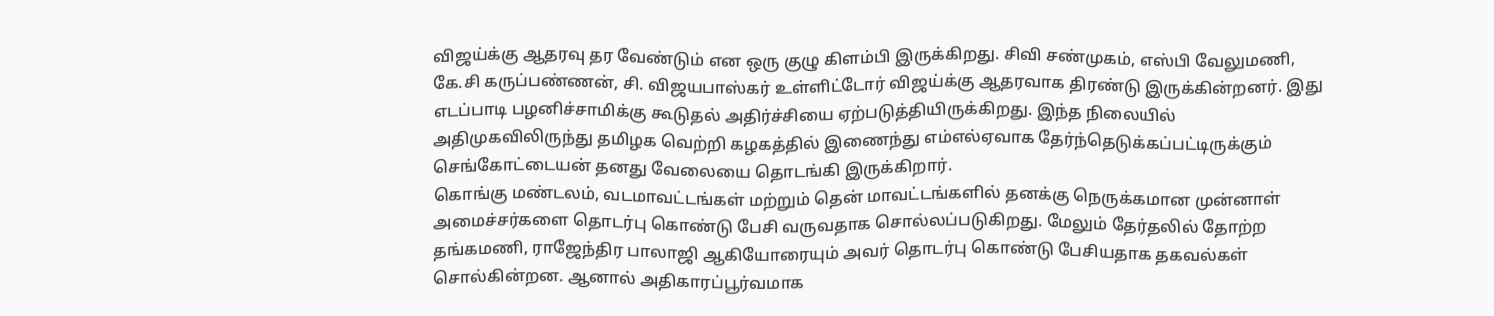விஜய்க்கு ஆதரவு தர வேண்டும் என ஒரு குழு கிளம்பி இருக்கிறது. சிவி சண்முகம், எஸ்பி வேலுமணி, கே.சி கருப்பண்ணன், சி. விஜயபாஸ்கர் உள்ளிட்டோர் விஜய்க்கு ஆதரவாக திரண்டு இருக்கின்றனர். இது எடப்பாடி பழனிச்சாமிக்கு கூடுதல் அதிர்ச்சியை ஏற்படுத்தியிருக்கிறது. இந்த நிலையில் அதிமுகவிலிருந்து தமிழக வெற்றி கழகத்தில் இணைந்து எம்எல்ஏவாக தேர்ந்தெடுக்கப்பட்டிருக்கும் செங்கோட்டையன் தனது வேலையை தொடங்கி இருக்கிறார்.
கொங்கு மண்டலம், வடமாவட்டங்கள் மற்றும் தென் மாவட்டங்களில் தனக்கு நெருக்கமான முன்னாள் அமைச்சர்களை தொடர்பு கொண்டு பேசி வருவதாக சொல்லப்படுகிறது. மேலும் தேர்தலில் தோற்ற தங்கமணி, ராஜேந்திர பாலாஜி ஆகியோரையும் அவர் தொடர்பு கொண்டு பேசியதாக தகவல்கள் சொல்கின்றன. ஆனால் அதிகாரப்பூர்வமாக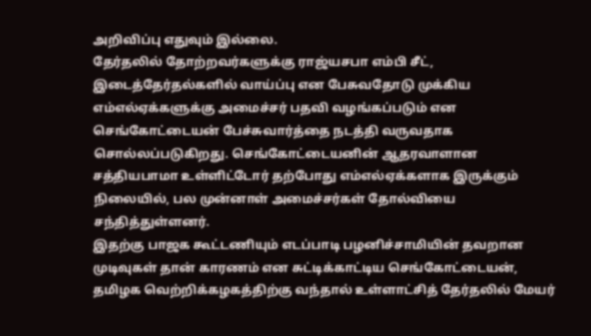அறிவிப்பு எதுவும் இல்லை.
தேர்தலில் தோற்றவர்களுக்கு ராஜ்யசபா எம்பி சீட், இடைத்தேர்தல்களில் வாய்ப்பு என பேசுவதோடு முக்கிய எம்எல்ஏக்களுக்கு அமைச்சர் பதவி வழங்கப்படும் என செங்கோட்டையன் பேச்சுவார்த்தை நடத்தி வருவதாக சொல்லப்படுகிறது. செங்கோட்டையனின் ஆதரவாளான சத்தியபாமா உள்ளிட்டோர் தற்போது எம்எல்ஏக்களாக இருக்கும் நிலையில், பல முன்னாள் அமைச்சர்கள் தோல்வியை சந்தித்துள்ளனர்.
இதற்கு பாஜக கூட்டணியும் எடப்பாடி பழனிச்சாமியின் தவறான முடிவுகள் தான் காரணம் என சுட்டிக்காட்டிய செங்கோட்டையன், தமிழக வெற்றிக்கழகத்திற்கு வந்தால் உள்ளாட்சித் தேர்தலில் மேயர்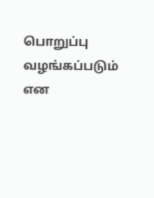பொறுப்பு வழங்கப்படும் என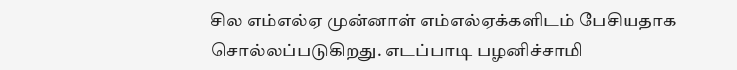சில எம்எல்ஏ முன்னாள் எம்எல்ஏக்களிடம் பேசியதாக சொல்லப்படுகிறது. எடப்பாடி பழனிச்சாமி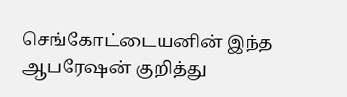செங்கோட்டையனின் இந்த ஆபரேஷன் குறித்து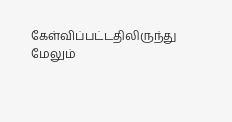கேள்விப்பட்டதிலிருந்து மேலும்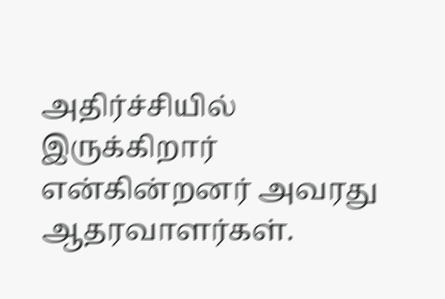அதிர்ச்சியில் இருக்கிறார் என்கின்றனர் அவரது ஆதரவாளர்கள்.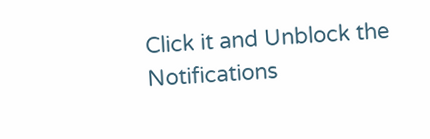Click it and Unblock the Notifications